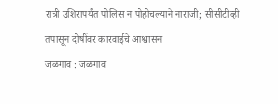रात्री उशिरापर्यंत पोलिस न पोहोचल्याने नाराजी; सीसीटीव्ही तपासून दोषींवर कारवाईचे आश्वासन
जळगाव : जळगाव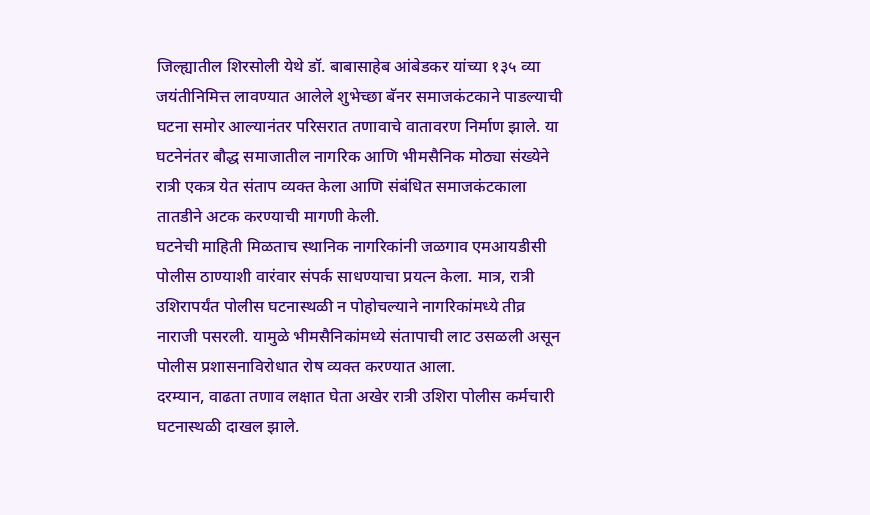जिल्ह्यातील शिरसोली येथे डॉ. बाबासाहेब आंबेडकर यांच्या १३५ व्या जयंतीनिमित्त लावण्यात आलेले शुभेच्छा बॅनर समाजकंटकाने पाडल्याची घटना समोर आल्यानंतर परिसरात तणावाचे वातावरण निर्माण झाले. या घटनेनंतर बौद्ध समाजातील नागरिक आणि भीमसैनिक मोठ्या संख्येने रात्री एकत्र येत संताप व्यक्त केला आणि संबंधित समाजकंटकाला तातडीने अटक करण्याची मागणी केली.
घटनेची माहिती मिळताच स्थानिक नागरिकांनी जळगाव एमआयडीसी पोलीस ठाण्याशी वारंवार संपर्क साधण्याचा प्रयत्न केला. मात्र, रात्री उशिरापर्यंत पोलीस घटनास्थळी न पोहोचल्याने नागरिकांमध्ये तीव्र नाराजी पसरली. यामुळे भीमसैनिकांमध्ये संतापाची लाट उसळली असून पोलीस प्रशासनाविरोधात रोष व्यक्त करण्यात आला.
दरम्यान, वाढता तणाव लक्षात घेता अखेर रात्री उशिरा पोलीस कर्मचारी घटनास्थळी दाखल झाले.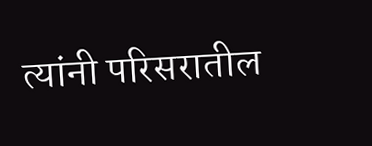त्यांनी परिसरातील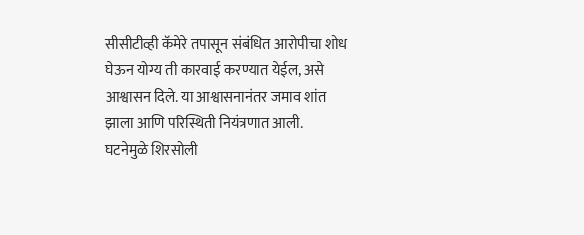सीसीटीव्ही कॅमेरे तपासून संबंधित आरोपीचा शोध घेऊन योग्य ती कारवाई करण्यात येईल, असे आश्वासन दिले. या आश्वासनानंतर जमाव शांत झाला आणि परिस्थिती नियंत्रणात आली.
घटनेमुळे शिरसोली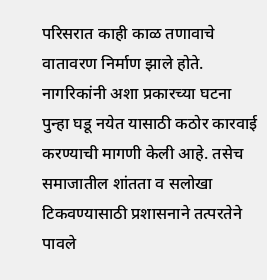परिसरात काही काळ तणावाचे वातावरण निर्माण झाले होते. नागरिकांनी अशा प्रकारच्या घटना पुन्हा घडू नयेत यासाठी कठोर कारवाई करण्याची मागणी केली आहे. तसेच समाजातील शांतता व सलोखा टिकवण्यासाठी प्रशासनाने तत्परतेने पावले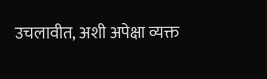उचलावीत, अशी अपेक्षा व्यक्त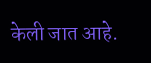केली जात आहे.